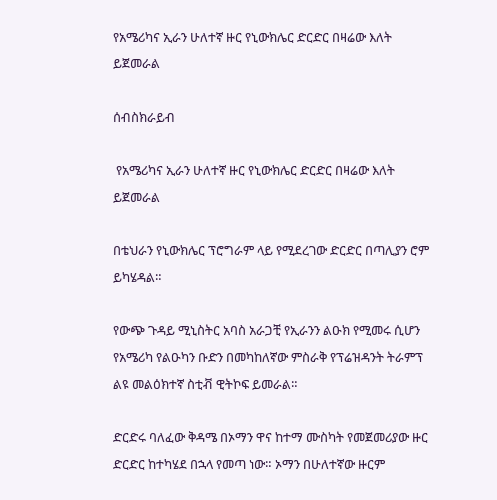የአሜሪካና ኢራን ሁለተኛ ዙር የኒውክሌር ድርድር በዛሬው እለት ይጀመራል

ሰብስክራይብ

 የአሜሪካና ኢራን ሁለተኛ ዙር የኒውክሌር ድርድር በዛሬው እለት ይጀመራል

በቴህራን የኒውክሌር ፕሮግራም ላይ የሚደረገው ድርድር በጣሊያን ሮም ይካሄዳል።

የውጭ ጉዳይ ሚኒስትር አባስ አራጋቺ የኢራንን ልዑክ የሚመሩ ሲሆን የአሜሪካ የልዑካን ቡድን በመካከለኛው ምስራቅ የፕሬዝዳንት ትራምፕ ልዩ መልዕክተኛ ስቲቭ ዊትኮፍ ይመራል።

ድርድሩ ባለፈው ቅዳሜ በኦማን ዋና ከተማ ሙስካት የመጀመሪያው ዙር ድርድር ከተካሄደ በኋላ የመጣ ነው። ኦማን በሁለተኛው ዙርም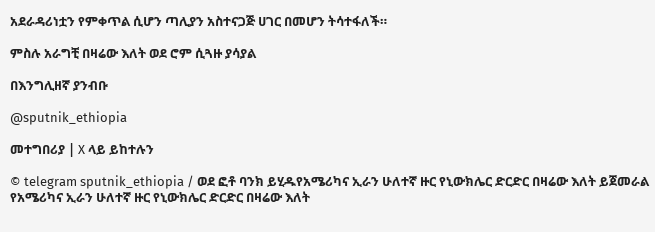አደራዳሪነቷን የምቀጥል ሲሆን ጣሊያን አስተናጋጅ ሀገር በመሆን ትሳተፋለች።

ምስሉ አራግቺ በዛሬው እለት ወደ ሮም ሲጓዙ ያሳያል

በእንግሊዘኛ ያንብቡ

@sputnik_ethiopia

መተግበሪያ | X ላይ ይከተሉን

© telegram sputnik_ethiopia / ወደ ፎቶ ባንክ ይሂዱየአሜሪካና ኢራን ሁለተኛ ዙር የኒውክሌር ድርድር በዛሬው እለት ይጀመራል
የአሜሪካና ኢራን ሁለተኛ ዙር የኒውክሌር ድርድር በዛሬው እለት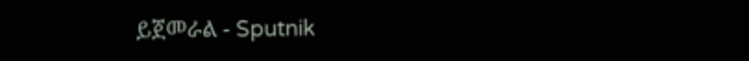ይጀመራል - Sputnik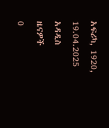አፍሪካ, 1920, 19.04.2025
አዳዲስ ዜናዎች
0